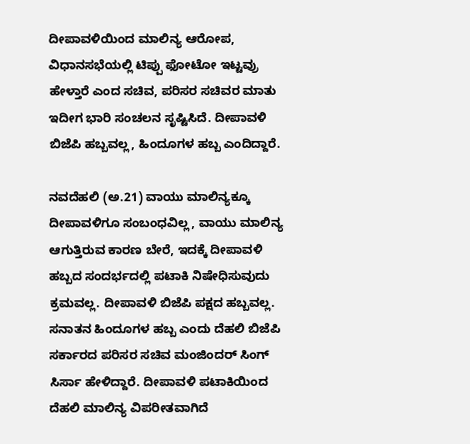ದೀಪಾವಳಿಯಿಂದ ಮಾಲಿನ್ಯ ಆರೋಪ, ವಿಧಾನಸಭೆಯಲ್ಲಿ ಟಿಪ್ಪು ಫೋಟೋ ಇಟ್ಟವ್ರು ಹೇಳ್ತಾರೆ ಎಂದ ಸಚಿವ, ಪರಿಸರ ಸಚಿವರ ಮಾತು ಇದೀಗ ಭಾರಿ ಸಂಚಲನ ಸೃಷ್ಟಿಸಿದೆ. ದೀಪಾವಳಿ ಬಿಜೆಪಿ ಹಬ್ಬವಲ್ಲ, ಹಿಂದೂಗಳ ಹಬ್ಬ ಎಂದಿದ್ದಾರೆ.

ನವದೆಹಲಿ (ಅ.21) ವಾಯು ಮಾಲಿನ್ಯಕ್ಕೂ ದೀಪಾವಳಿಗೂ ಸಂಬಂಧವಿಲ್ಲ, ವಾಯು ಮಾಲಿನ್ಯ ಆಗುತ್ತಿರುವ ಕಾರಣ ಬೇರೆ, ಇದಕ್ಕೆ ದೀಪಾವಳಿ ಹಬ್ಬದ ಸಂದರ್ಭದಲ್ಲಿ ಪಟಾಕಿ ನಿಷೇಧಿಸುವುದು ಕ್ರಮವಲ್ಲ. ದೀಪಾವಳಿ ಬಿಜೆಪಿ ಪಕ್ಷದ ಹಬ್ಬವಲ್ಲ. ಸನಾತನ ಹಿಂದೂಗಳ ಹಬ್ಬ ಎಂದು ದೆಹಲಿ ಬಿಜೆಪಿ ಸರ್ಕಾರದ ಪರಿಸರ ಸಚಿವ ಮಂಜಿಂದರ್ ಸಿಂಗ್ ಸಿರ್ಸಾ ಹೇಳಿದ್ದಾರೆ. ದೀಪಾವಳಿ ಪಟಾಕಿಯಿಂದ ದೆಹಲಿ ಮಾಲಿನ್ಯ ವಿಪರೀತವಾಗಿದೆ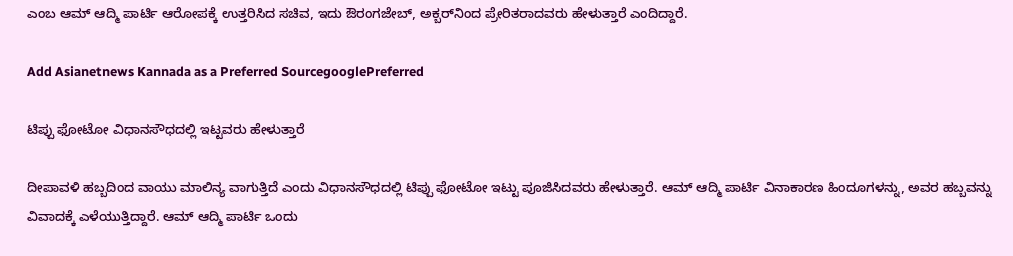ಎಂಬ ಆಮ್ ಆದ್ಮಿ ಪಾರ್ಟಿ ಆರೋಪಕ್ಕೆ ಉತ್ತರಿಸಿದ ಸಚಿವ, ಇದು ಔರಂಗಜೇಬ್, ಅಕ್ಬರ್‌ನಿಂದ ಪ್ರೇರಿತರಾದವರು ಹೇಳುತ್ತಾರೆ ಎಂದಿದ್ದಾರೆ.

Add Asianetnews Kannada as a Preferred SourcegooglePreferred

ಟಿಪ್ಪು ಫೋಟೋ ವಿಧಾನಸೌಧದಲ್ಲಿ ಇಟ್ಟವರು ಹೇಳುತ್ತಾರೆ

ದೀಪಾವಳಿ ಹಬ್ಬದಿಂದ ವಾಯು ಮಾಲಿನ್ಯ ವಾಗುತ್ತಿದೆ ಎಂದು ವಿಧಾನಸೌಧದಲ್ಲಿ ಟಿಪ್ಪು ಫೋಟೋ ಇಟ್ಟು ಪೂಜಿಸಿದವರು ಹೇಳುತ್ತಾರೆ. ಆಮ್ ಆದ್ಮಿ ಪಾರ್ಟಿ ವಿನಾಕಾರಣ ಹಿಂದೂಗಳನ್ನು, ಅವರ ಹಬ್ಬವನ್ನು ವಿವಾದಕ್ಕೆ ಎಳೆಯುತ್ತಿದ್ದಾರೆ. ಆಮ್ ಆದ್ಮಿ ಪಾರ್ಟಿ ಒಂದು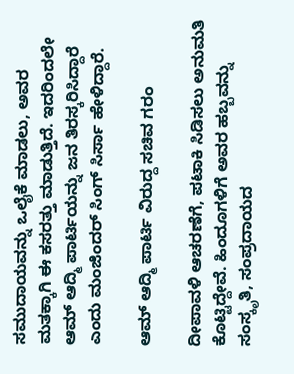ಸಮುದಾಯವನ್ನು ಒಲೈಕೆ ಮಾಡಲು, ಅವರ ಮತಕ್ಕಾಗಿ ಈ ಕಸರತ್ತು ಮಾಡುತ್ತಿದೆ. ಇದರಿಂದಲೇ ಆಮ್ ಆದ್ಮಿ ಪಾರ್ಟಿಯನ್ನು ಜನ ತಿರಸ್ಕರಿಸಿದ್ದಾರೆ ಎಂದು ಮಂಜಿಂದರ್ ಸಿಂಗ್ ಸಿರ್ಸಾ ಹೇಳಿದ್ದಾರೆ.

ಆಮ್ ಆದ್ಮಿ ಪಾರ್ಟಿ ವಿರುದ್ದ ಸಚಿವ ಗರಂ

ದೀಪಾವಳಿ ಆಚರಣೆಗೆ, ಪಟಾಕಿ ಸಿಡಿಸಲು ಅನುಮತಿ ಕೊಟ್ಟಿದ್ದೇವೆ. ಹಿಂದೂಗಳಿಗೆ ಅವರ ಹಬ್ಬವನ್ನು ಸಂಸ್ಕೃತಿ, ಸಂಪ್ರದಾಯದ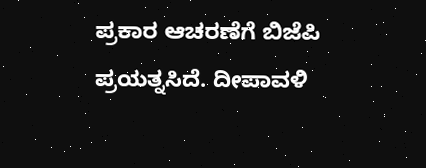ಪ್ರಕಾರ ಆಚರಣೆಗೆ ಬಿಜೆಪಿ ಪ್ರಯತ್ನಸಿದೆ. ದೀಪಾವಳಿ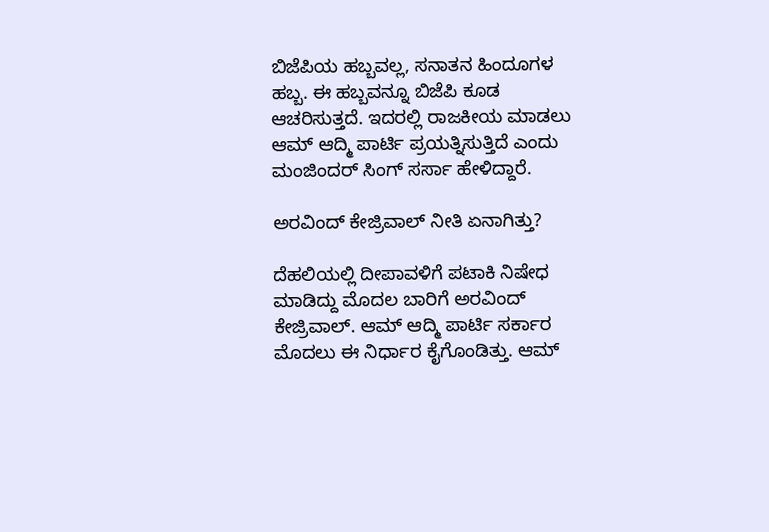ಬಿಜೆಪಿಯ ಹಬ್ಬವಲ್ಲ, ಸನಾತನ ಹಿಂದೂಗಳ ಹಬ್ಬ. ಈ ಹಬ್ಬವನ್ನೂ ಬಿಜೆಪಿ ಕೂಡ ಆಚರಿಸುತ್ತದೆ. ಇದರಲ್ಲಿ ರಾಜಕೀಯ ಮಾಡಲು ಆಮ್ ಆದ್ಮಿ ಪಾರ್ಟಿ ಪ್ರಯತ್ನಿಸುತ್ತಿದೆ ಎಂದು ಮಂಜಿಂದರ್ ಸಿಂಗ್ ಸರ್ಸಾ ಹೇಳಿದ್ದಾರೆ.

ಅರವಿಂದ್ ಕೇಜ್ರಿವಾಲ್ ನೀತಿ ಏನಾಗಿತ್ತು?

ದೆಹಲಿಯಲ್ಲಿ ದೀಪಾವಳಿಗೆ ಪಟಾಕಿ ನಿಷೇಧ ಮಾಡಿದ್ದು ಮೊದಲ ಬಾರಿಗೆ ಅರವಿಂದ್ ಕೇಜ್ರಿವಾಲ್. ಆಮ್ ಆದ್ಮಿ ಪಾರ್ಟಿ ಸರ್ಕಾರ ಮೊದಲು ಈ ನಿರ್ಧಾರ ಕೈಗೊಂಡಿತ್ತು. ಆಮ್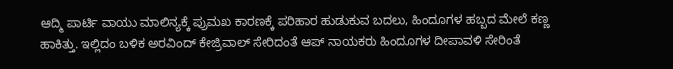ಆದ್ಮಿ ಪಾರ್ಟಿ ವಾಯು ಮಾಲಿನ್ಯಕ್ಕೆ ಪ್ರುಮಖ ಕಾರಣಕ್ಕೆ ಪರಿಹಾರ ಹುಡುಕುವ ಬದಲು, ಹಿಂದೂಗಳ ಹಬ್ಬದ ಮೇಲೆ ಕಣ್ಣ ಹಾಕಿತ್ತು. ಇಲ್ಲಿದಂ ಬಳಿಕ ಅರವಿಂದ್ ಕೇಜ್ರಿವಾಲ್ ಸೇರಿದಂತೆ ಆಪ್ ನಾಯಕರು ಹಿಂದೂಗಳ ದೀಪಾವಳಿ ಸೇರಿಂತೆ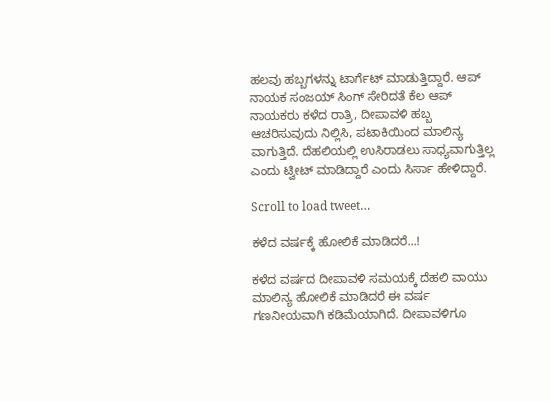ಹಲವು ಹಬ್ಬಗಳನ್ನು ಟಾರ್ಗೆಟ್ ಮಾಡುತ್ತಿದ್ದಾರೆ. ಆಪ್ ನಾಯಕ ಸಂಜಯ್ ಸಿಂಗ್ ಸೇರಿದತೆ ಕೆಲ ಆಪ್ ನಾಯಕರು ಕಳೆದ ರಾತ್ರಿ, ದೀಪಾವಳಿ ಹಬ್ಬ ಆಚರಿಸುವುದು ನಿಲ್ಲಿಸಿ, ಪಟಾಕಿಯಿಂದ ಮಾಲಿನ್ಯ ವಾಗುತ್ತಿದೆ. ದೆಹಲಿಯಲ್ಲಿ ಉಸಿರಾಡಲು ಸಾಧ್ಯವಾಗುತ್ತಿಲ್ಲ ಎಂದು ಟ್ವೀಟ್ ಮಾಡಿದ್ದಾರೆ ಎಂದು ಸಿರ್ಸಾ ಹೇಳಿದ್ದಾರೆ.

Scroll to load tweet…

ಕಳೆದ ವರ್ಷಕ್ಕೆ ಹೋಲಿಕೆ ಮಾಡಿದರೆ...!

ಕಳೆದ ವರ್ಷದ ದೀಪಾವಳಿ ಸಮಯಕ್ಕೆ ದೆಹಲಿ ವಾಯು ಮಾಲಿನ್ಯ ಹೋಲಿಕೆ ಮಾಡಿದರೆ ಈ ವರ್ಷ ಗಣನೀಯವಾಗಿ ಕಡಿಮೆಯಾಗಿದೆ. ದೀಪಾವಳಿಗೂ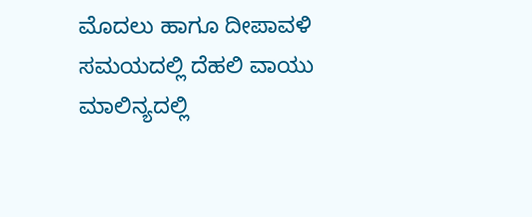ಮೊದಲು ಹಾಗೂ ದೀಪಾವಳಿ ಸಮಯದಲ್ಲಿ ದೆಹಲಿ ವಾಯು ಮಾಲಿನ್ಯದಲ್ಲಿ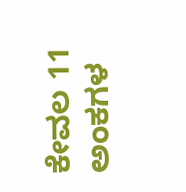ಕೇವಲ 11 ಅಂಕಗಳ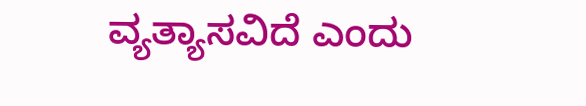ವ್ಯತ್ಯಾಸವಿದೆ ಎಂದು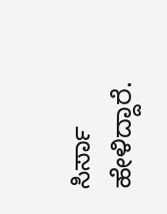ಸಿರ್ಸಾ ಹೇಳಿದ್ದಾರೆ.